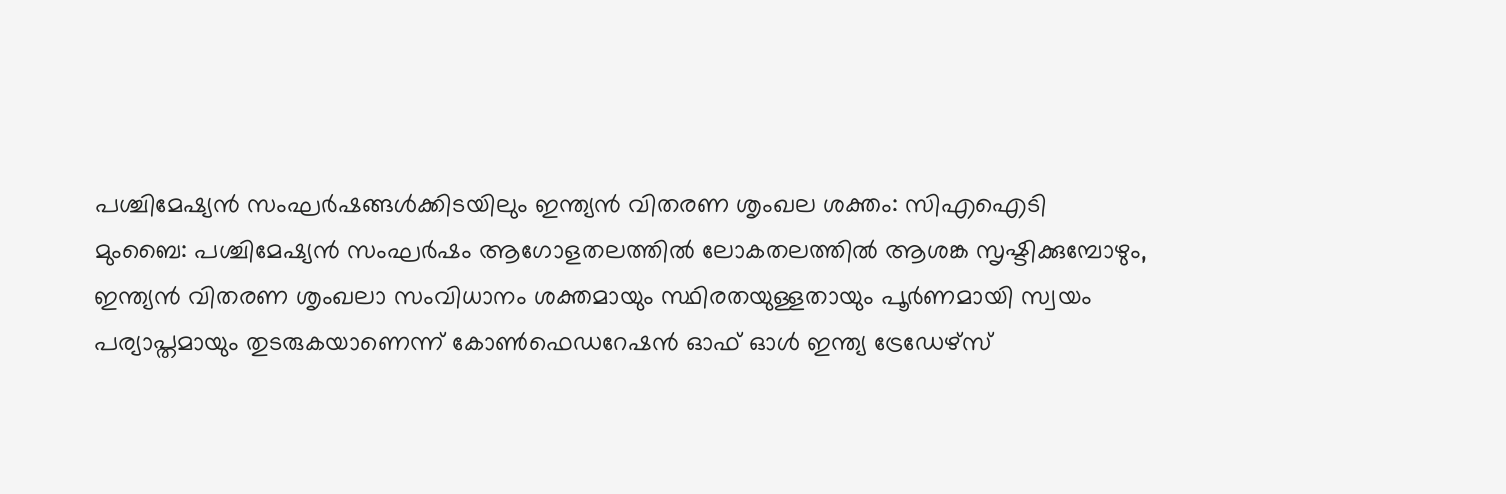പശ്ചിമേഷ്യൻ സംഘർഷങ്ങൾക്കിടയിലും ഇന്ത്യൻ വിതരണ ശൃംഖല ശക്തം: സിഎഐടി
മുംബൈ: പശ്ചിമേഷ്യൻ സംഘർഷം ആഗോളതലത്തിൽ ലോകതലത്തിൽ ആശങ്ക സൃഷ്ടിക്കുമ്പോഴും, ഇന്ത്യൻ വിതരണ ശൃംഖലാ സംവിധാനം ശക്തമായും സ്ഥിരതയുള്ളതായും പൂർണമായി സ്വയം പര്യാപ്തമായും തുടരുകയാണെന്ന് കോൺഫെഡറേഷൻ ഓഫ് ഓൾ ഇന്ത്യ ട്രേഡേഴ്സ്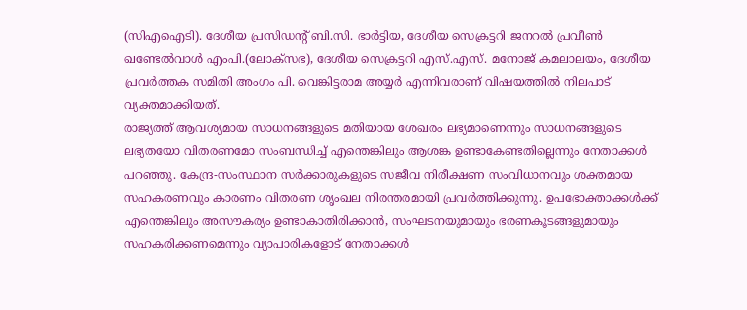(സിഎഐടി). ദേശീയ പ്രസിഡന്റ് ബി.സി. ഭാർട്ടിയ, ദേശീയ സെക്രട്ടറി ജനറൽ പ്രവീൺ ഖണ്ടേൽവാൾ എംപി.(ലോക്സഭ), ദേശീയ സെക്രട്ടറി എസ്.എസ്. മനോജ് കമലാലയം, ദേശീയ പ്രവർത്തക സമിതി അംഗം പി. വെങ്കിട്ടരാമ അയ്യർ എന്നിവരാണ് വിഷയത്തിൽ നിലപാട് വ്യക്തമാക്കിയത്.
രാജ്യത്ത് ആവശ്യമായ സാധനങ്ങളുടെ മതിയായ ശേഖരം ലഭ്യമാണെന്നും സാധനങ്ങളുടെ ലഭ്യതയോ വിതരണമോ സംബന്ധിച്ച് എന്തെങ്കിലും ആശങ്ക ഉണ്ടാകേണ്ടതില്ലെന്നും നേതാക്കൾ പറഞ്ഞു. കേന്ദ്ര-സംസ്ഥാന സർക്കാരുകളുടെ സജീവ നിരീക്ഷണ സംവിധാനവും ശക്തമായ സഹകരണവും കാരണം വിതരണ ശൃംഖല നിരന്തരമായി പ്രവർത്തിക്കുന്നു. ഉപഭോക്താക്കൾക്ക് എന്തെങ്കിലും അസൗകര്യം ഉണ്ടാകാതിരിക്കാൻ, സംഘടനയുമായും ഭരണകൂടങ്ങളുമായും സഹകരിക്കണമെന്നും വ്യാപാരികളോട് നേതാക്കൾ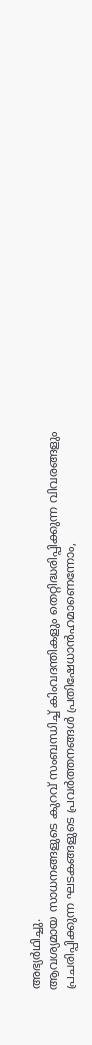അഭ്യർഥിച്ചു.
ആവശ്യമായ സാധനങ്ങളുടെ കുറവ് സംബന്ധിച്ച് കിംവദന്തികളും തെറ്റിദ്ധരിപ്പിക്കുന്ന വിവരങ്ങളും പ്രചരിപ്പിക്കുന്ന ഘടകങ്ങളുടെ പ്രവർത്തനങ്ങൾ പ്രതിഷേധാൻഹമാണെന്നോം,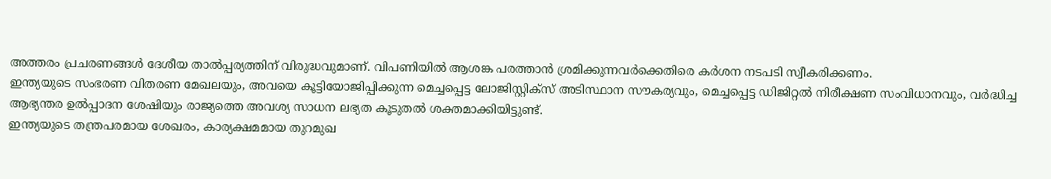അത്തരം പ്രചരണങ്ങൾ ദേശീയ താൽപ്പര്യത്തിന് വിരുദ്ധവുമാണ്. വിപണിയിൽ ആശങ്ക പരത്താൻ ശ്രമിക്കുന്നവർക്കെതിരെ കർശന നടപടി സ്വീകരിക്കണം.
ഇന്ത്യയുടെ സംഭരണ വിതരണ മേഖലയും, അവയെ കൂട്ടിയോജിപ്പിക്കുന്ന മെച്ചപ്പെട്ട ലോജിസ്റ്റിക്സ് അടിസ്ഥാന സൗകര്യവും, മെച്ചപ്പെട്ട ഡിജിറ്റൽ നിരീക്ഷണ സംവിധാനവും, വർദ്ധിച്ച ആഭ്യന്തര ഉൽപ്പാദന ശേഷിയും രാജ്യത്തെ അവശ്യ സാധന ലഭ്യത കൂടുതൽ ശക്തമാക്കിയിട്ടുണ്ട്.
ഇന്ത്യയുടെ തന്ത്രപരമായ ശേഖരം, കാര്യക്ഷമമായ തുറമുഖ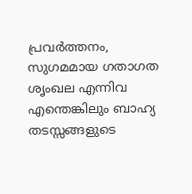പ്രവർത്തനം, സുഗമമായ ഗതാഗത ശൃംഖല എന്നിവ എന്തെങ്കിലും ബാഹ്യ തടസ്സങ്ങളുടെ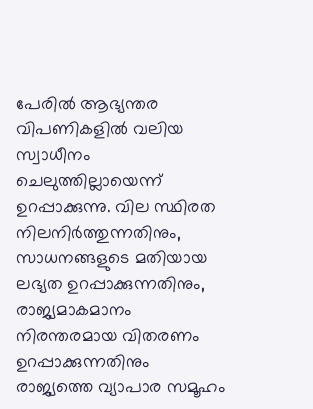പേരിൽ ആഭ്യന്തര വിപണികളിൽ വലിയ സ്വാധീനം ചെലുത്തില്ലായെന്ന് ഉറപ്പാക്കുന്നു. വില സ്ഥിരത നിലനിർത്തുന്നതിനും, സാധനങ്ങളുടെ മതിയായ ലഭ്യത ഉറപ്പാക്കുന്നതിനും, രാജ്യമാകമാനം നിരന്തരമായ വിതരണം ഉറപ്പാക്കുന്നതിനും രാജ്യത്തെ വ്യാപാര സമൂഹം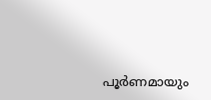പൂർണമായും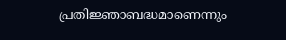പ്രതിജ്ഞാബദ്ധമാണെന്നും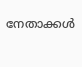നേതാക്കൾ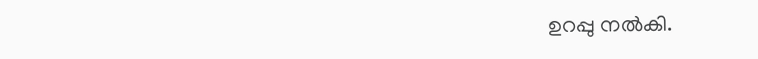ഉറപ്പു നൽകി.